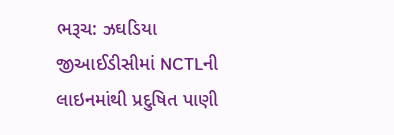ભરૂચ: ઝઘડિયા જીઆઈડીસીમાં NCTLની લાઇનમાંથી પ્રદુષિત પાણી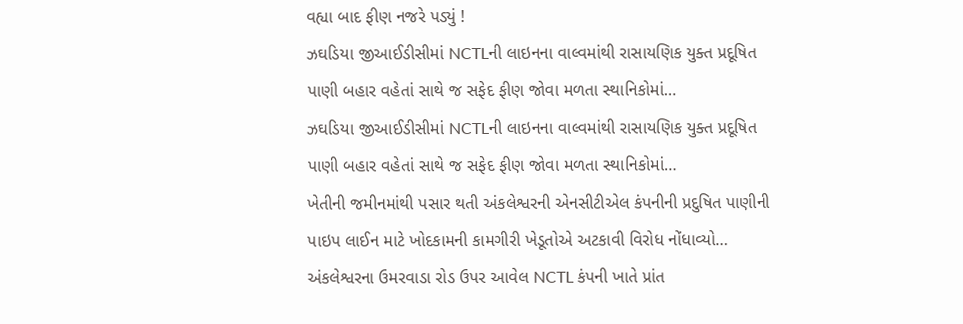વહ્યા બાદ ફીણ નજરે પડ્યું !
ઝઘડિયા જીઆઈડીસીમાં NCTLની લાઇનના વાલ્વમાંથી રાસાયણિક યુક્ત પ્રદૂષિત પાણી બહાર વહેતાં સાથે જ સફેદ ફીણ જોવા મળતા સ્થાનિકોમાં…
ઝઘડિયા જીઆઈડીસીમાં NCTLની લાઇનના વાલ્વમાંથી રાસાયણિક યુક્ત પ્રદૂષિત પાણી બહાર વહેતાં સાથે જ સફેદ ફીણ જોવા મળતા સ્થાનિકોમાં…
ખેતીની જમીનમાંથી પસાર થતી અંકલેશ્વરની એનસીટીએલ કંપનીની પ્રદુષિત પાણીની પાઇપ લાઈન માટે ખોદકામની કામગીરી ખેડૂતોએ અટકાવી વિરોધ નોંધાવ્યો…
અંકલેશ્વરના ઉમરવાડા રોડ ઉપર આવેલ NCTL કંપની ખાતે પ્રાંત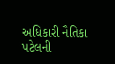અધિકારી નૈતિકા પટેલની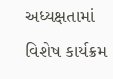અધ્યક્ષતામાં વિશેષ કાર્યક્રમ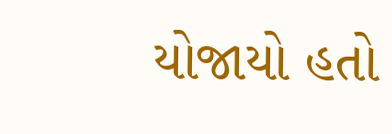યોજાયો હતો